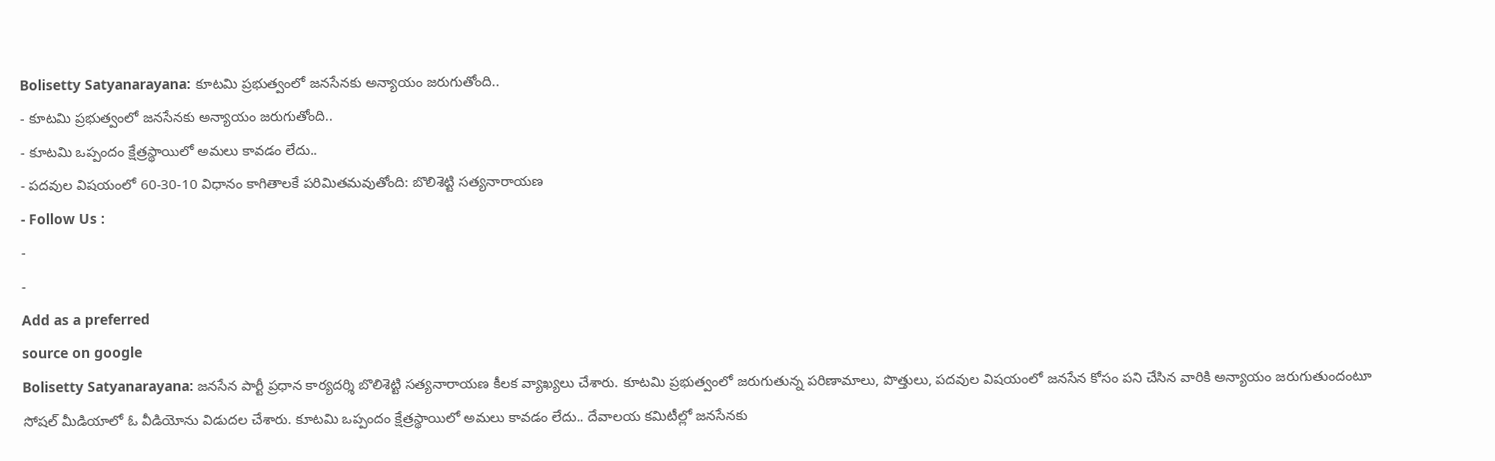Bolisetty Satyanarayana: కూటమి ప్రభుత్వంలో జనసేనకు అన్యాయం జరుగుతోంది..
- కూటమి ప్రభుత్వంలో జనసేనకు అన్యాయం జరుగుతోంది..
- కూటమి ఒప్పందం క్షేత్రస్థాయిలో అమలు కావడం లేదు..
- పదవుల విషయంలో 60-30-10 విధానం కాగితాలకే పరిమితమవుతోంది: బొలిశెట్టి సత్యనారాయణ
- Follow Us :
-
-
Add as a preferred
source on google
Bolisetty Satyanarayana: జనసేన పార్టీ ప్రధాన కార్యదర్శి బొలిశెట్టి సత్యనారాయణ కీలక వ్యాఖ్యలు చేశారు. కూటమి ప్రభుత్వంలో జరుగుతున్న పరిణామాలు, పొత్తులు, పదవుల విషయంలో జనసేన కోసం పని చేసిన వారికి అన్యాయం జరుగుతుందంటూ సోషల్ మీడియాలో ఓ వీడియోను విడుదల చేశారు. కూటమి ఒప్పందం క్షేత్రస్థాయిలో అమలు కావడం లేదు.. దేవాలయ కమిటీల్లో జనసేనకు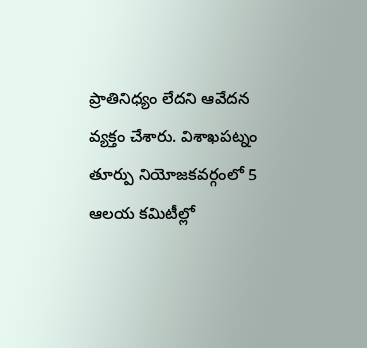ప్రాతినిధ్యం లేదని ఆవేదన వ్యక్తం చేశారు. విశాఖపట్నం తూర్పు నియోజకవర్గంలో 5 ఆలయ కమిటీల్లో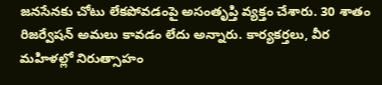జనసేనకు చోటు లేకపోవడంపై అసంతృప్తి వ్యక్తం చేశారు. 30 శాతం రిజర్వేషన్ అమలు కావడం లేదు అన్నారు. కార్యకర్తలు, వీర మహిళల్లో నిరుత్సాహం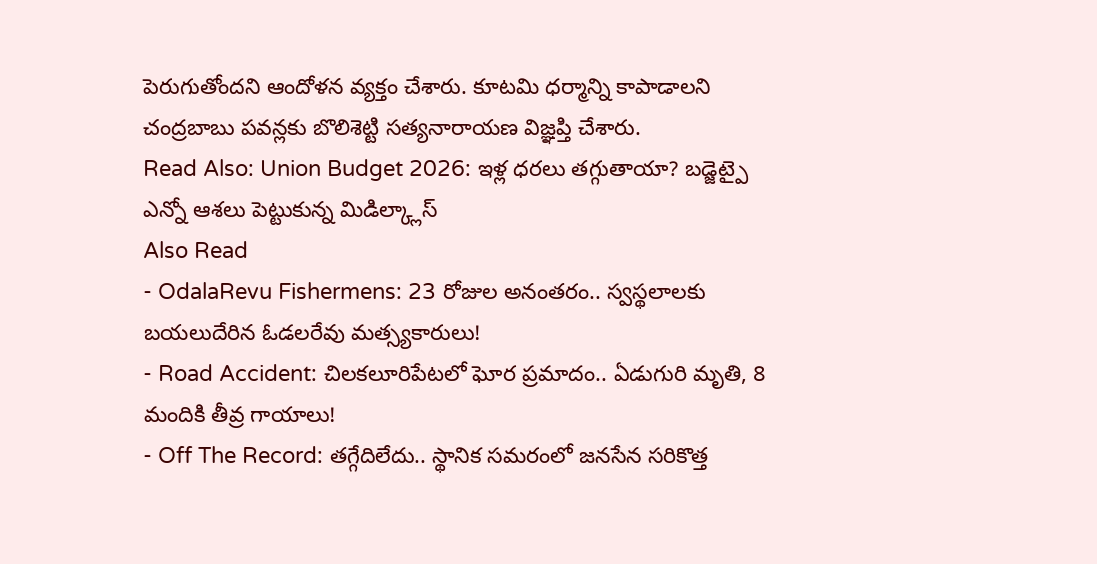పెరుగుతోందని ఆందోళన వ్యక్తం చేశారు. కూటమి ధర్మాన్ని కాపాడాలని చంద్రబాబు పవన్లకు బొలిశెట్టి సత్యనారాయణ విజ్ఞప్తి చేశారు.
Read Also: Union Budget 2026: ఇళ్ల ధరలు తగ్గుతాయా? బడ్జెట్పై ఎన్నో ఆశలు పెట్టుకున్న మిడిల్క్లాస్
Also Read
- OdalaRevu Fishermens: 23 రోజుల అనంతరం.. స్వస్థలాలకు బయలుదేరిన ఓడలరేవు మత్స్యకారులు!
- Road Accident: చిలకలూరిపేటలో ఘోర ప్రమాదం.. ఏడుగురి మృతి, 8 మందికి తీవ్ర గాయాలు!
- Off The Record: తగ్గేదిలేదు.. స్థానిక సమరంలో జనసేన సరికొత్త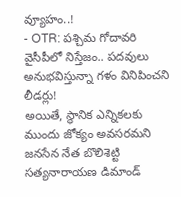వ్యూహం..!
- OTR: పశ్చిమ గోదావరి వైసీపీలో నిస్తేజం.. పదవులు అనుభవిస్తున్నా గళం వినిపించని లీడర్లు!
అయితే, స్థానిక ఎన్నికలకు ముందు జోక్యం అవసరమని జనసేన నేత బొలిశెట్టి సత్యనారాయణ డిమాండ్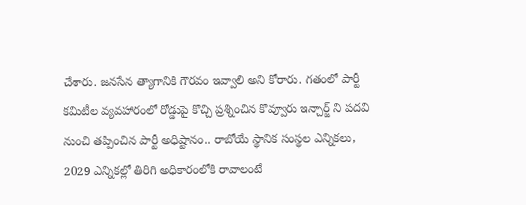చేశారు. జనసేన త్యాగానికి గౌరవం ఇవ్వాలి అని కోరారు. గతంలో పార్టీ కమిటీల వ్యవహారంలో రోడ్డుపై కొచ్చి ప్రశ్నించిన కొవ్వూరు ఇన్చార్జ్ ని పదవి నుంచి తప్పించిన పార్టీ అధిష్టానం.. రాబోయే స్థానిక సంస్థల ఎన్నికలు, 2029 ఎన్నికల్లో తిరిగి అధికారంలోకి రావాలంటే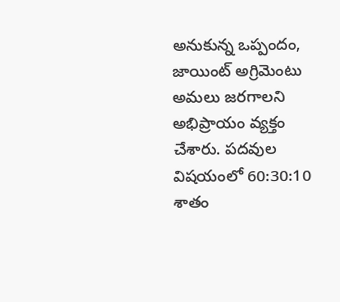అనుకున్న ఒప్పందం, జాయింట్ అగ్రిమెంటు అమలు జరగాలని అభిప్రాయం వ్యక్తం చేశారు. పదవుల విషయంలో 60:30:10 శాతం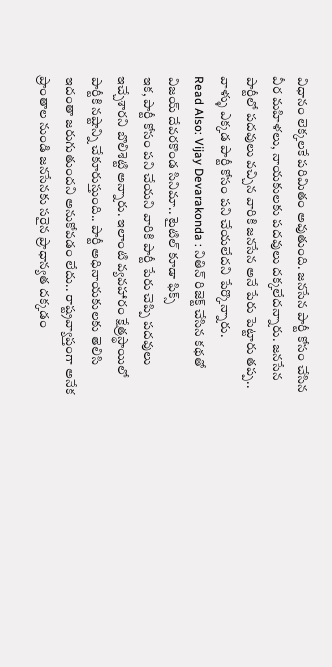విధానం లెక్కలకే పరిమితం అవుతుంది. జనసేన పార్టీ కోసం చేసిన వీర మహిళలు, నాయకులకు పదవులు దక్కలేదన్నారు. జనసేన పార్టీలో పదవులు వచ్చిన వారికి జనసేన అనే పేరు పెట్టారు తప్ప.. వాళ్ళు ఎక్కడ పార్టీ కోసం పని చేయలేదని పేర్కొన్నారు.
Read Also: Vijay Devarakonda : నితిన్ రిజెక్ట్ చేసిన కథతో విజయ్ దేవరకొండ సినిమా.. టైటిల్ కూడా ఫిక్స్
ఇక, పార్టీ కోసం పని చేయని వారికి పార్టీ పేరు చెప్పి పదవులు ఇచ్చేశారని బొలిశెట్టి అన్నారు. ఇలాంటి వ్యవహారం క్షేత్రస్థాయిలో పార్టీకి నష్టాన్ని చేకూరుస్తుంది.. పార్టీ అధినాయకులకు తెలిసి ఇదంతా జరుగుతుందని అనుకోవడం లేదు.. రాష్ట్రవ్యాప్తంగా అనేక ప్రాంతాల నుండి జనసేనకు సరైన ప్రాధాన్యత దక్కడం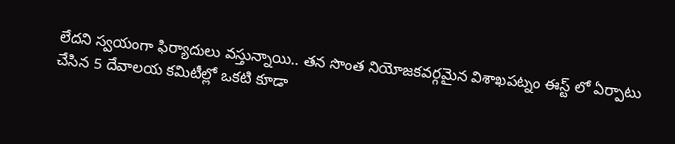లేదని స్వయంగా ఫిర్యాదులు వస్తున్నాయి.. తన సొంత నియోజకవర్గమైన విశాఖపట్నం ఈస్ట్ లో ఏర్పాటు చేసిన 5 దేవాలయ కమిటీల్లో ఒకటి కూడా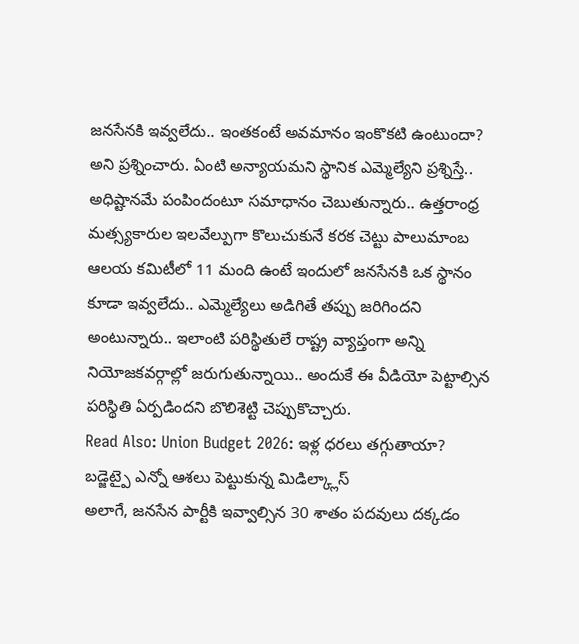జనసేనకి ఇవ్వలేదు.. ఇంతకంటే అవమానం ఇంకొకటి ఉంటుందా? అని ప్రశ్నించారు. ఏంటి అన్యాయమని స్థానిక ఎమ్మెల్యేని ప్రశ్నిస్తే.. అధిష్టానమే పంపిందంటూ సమాధానం చెబుతున్నారు.. ఉత్తరాంధ్ర మత్స్యకారుల ఇలవేల్పుగా కొలుచుకునే కరక చెట్టు పాలుమాంబ ఆలయ కమిటీలో 11 మంది ఉంటే ఇందులో జనసేనకి ఒక స్థానం కూడా ఇవ్వలేదు.. ఎమ్మెల్యేలు అడిగితే తప్పు జరిగిందని అంటున్నారు.. ఇలాంటి పరిస్థితులే రాష్ట్ర వ్యాప్తంగా అన్ని నియోజకవర్గాల్లో జరుగుతున్నాయి.. అందుకే ఈ వీడియో పెట్టాల్సిన పరిస్థితి ఏర్పడిందని బొలిశెట్టి చెప్పుకొచ్చారు.
Read Also: Union Budget 2026: ఇళ్ల ధరలు తగ్గుతాయా? బడ్జెట్పై ఎన్నో ఆశలు పెట్టుకున్న మిడిల్క్లాస్
అలాగే, జనసేన పార్టీకి ఇవ్వాల్సిన 30 శాతం పదవులు దక్కడం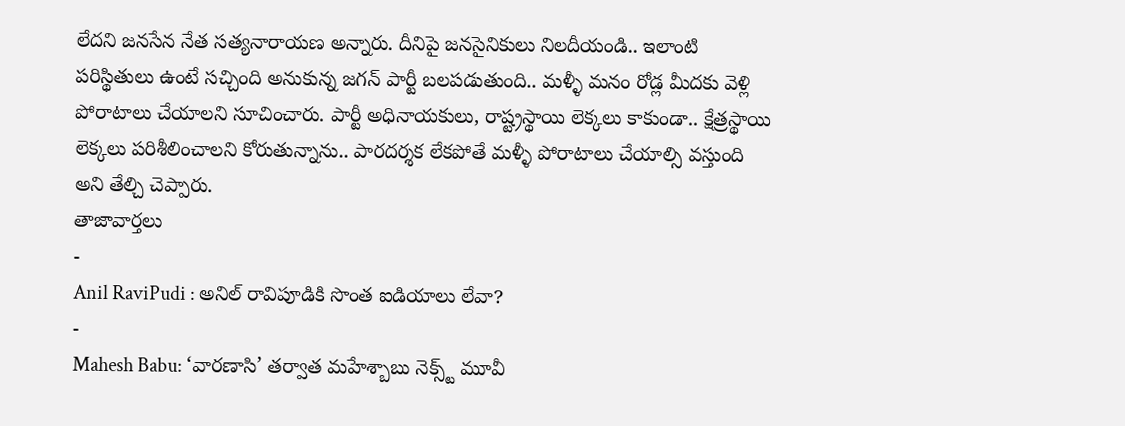లేదని జనసేన నేత సత్యనారాయణ అన్నారు. దీనిపై జనసైనికులు నిలదీయండి.. ఇలాంటి పరిస్థితులు ఉంటే సచ్చింది అనుకున్న జగన్ పార్టీ బలపడుతుంది.. మళ్ళీ మనం రోడ్ల మీదకు వెళ్లి పోరాటాలు చేయాలని సూచించారు. పార్టీ అధినాయకులు, రాష్ట్రస్థాయి లెక్కలు కాకుండా.. క్షేత్రస్థాయి లెక్కలు పరిశీలించాలని కోరుతున్నాను.. పారదర్శక లేకపోతే మళ్ళీ పోరాటాలు చేయాల్సి వస్తుంది అని తేల్చి చెప్పారు.
తాజావార్తలు
-
Anil RaviPudi : అనిల్ రావిపూడికి సొంత ఐడియాలు లేవా?
-
Mahesh Babu: ‘వారణాసి’ తర్వాత మహేశ్బాబు నెక్స్ట్ మూవీ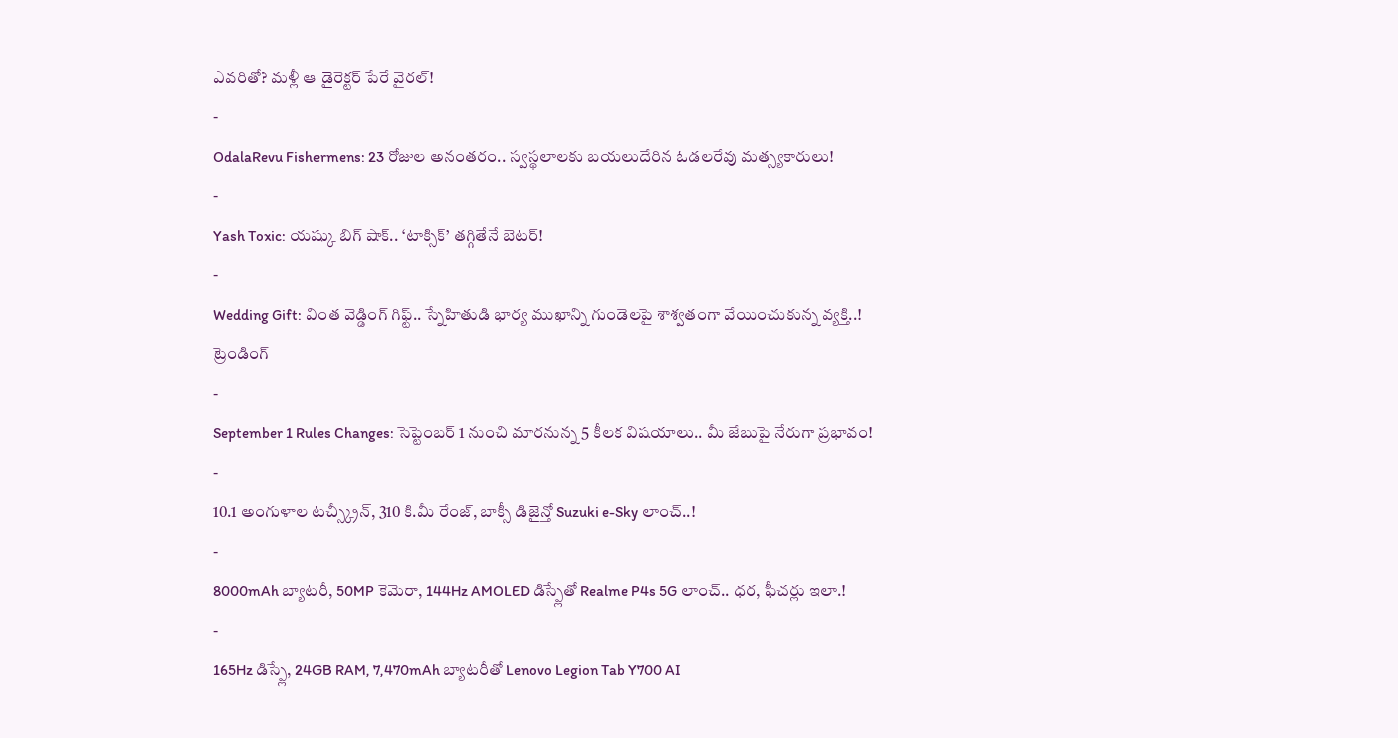ఎవరితో? మళ్లీ ఆ డైరెక్టర్ పేరే వైరల్!
-
OdalaRevu Fishermens: 23 రోజుల అనంతరం.. స్వస్థలాలకు బయలుదేరిన ఓడలరేవు మత్స్యకారులు!
-
Yash Toxic: యష్కు బిగ్ షాక్.. ‘టాక్సిక్’ తగ్గితేనే బెటర్!
-
Wedding Gift: వింత వెడ్డింగ్ గిఫ్ట్.. స్నేహితుడి భార్య ముఖాన్ని గుండెలపై శాశ్వతంగా వేయించుకున్న వ్యక్తి..!
ట్రెండింగ్
-
September 1 Rules Changes: సెప్టెంబర్ 1 నుంచి మారనున్న 5 కీలక విషయాలు.. మీ జేబుపై నేరుగా ప్రభావం!
-
10.1 అంగుళాల టచ్స్క్రీన్, 310 కి.మీ రేంజ్, బాక్సీ డిజైన్తో Suzuki e-Sky లాంచ్..!
-
8000mAh బ్యాటరీ, 50MP కెమెరా, 144Hz AMOLED డిస్ప్లేతో Realme P4s 5G లాంచ్.. ధర, ఫీచర్లు ఇలా.!
-
165Hz డిస్ప్లే, 24GB RAM, 7,470mAh బ్యాటరీతో Lenovo Legion Tab Y700 AI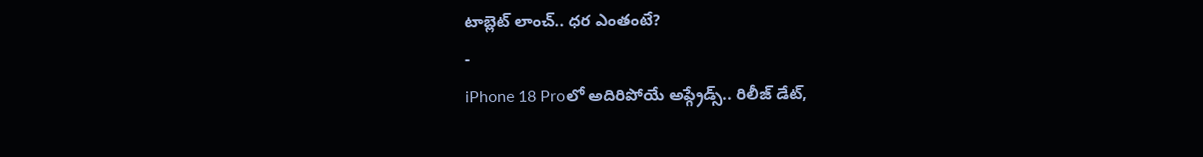టాబ్లెట్ లాంచ్.. ధర ఎంతంటే?
-
iPhone 18 Proలో అదిరిపోయే అప్గ్రేడ్స్.. రిలీజ్ డేట్,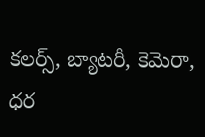కలర్స్, బ్యాటరీ, కెమెరా, ధర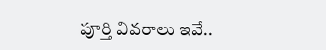పూర్తి వివరాలు ఇవే..